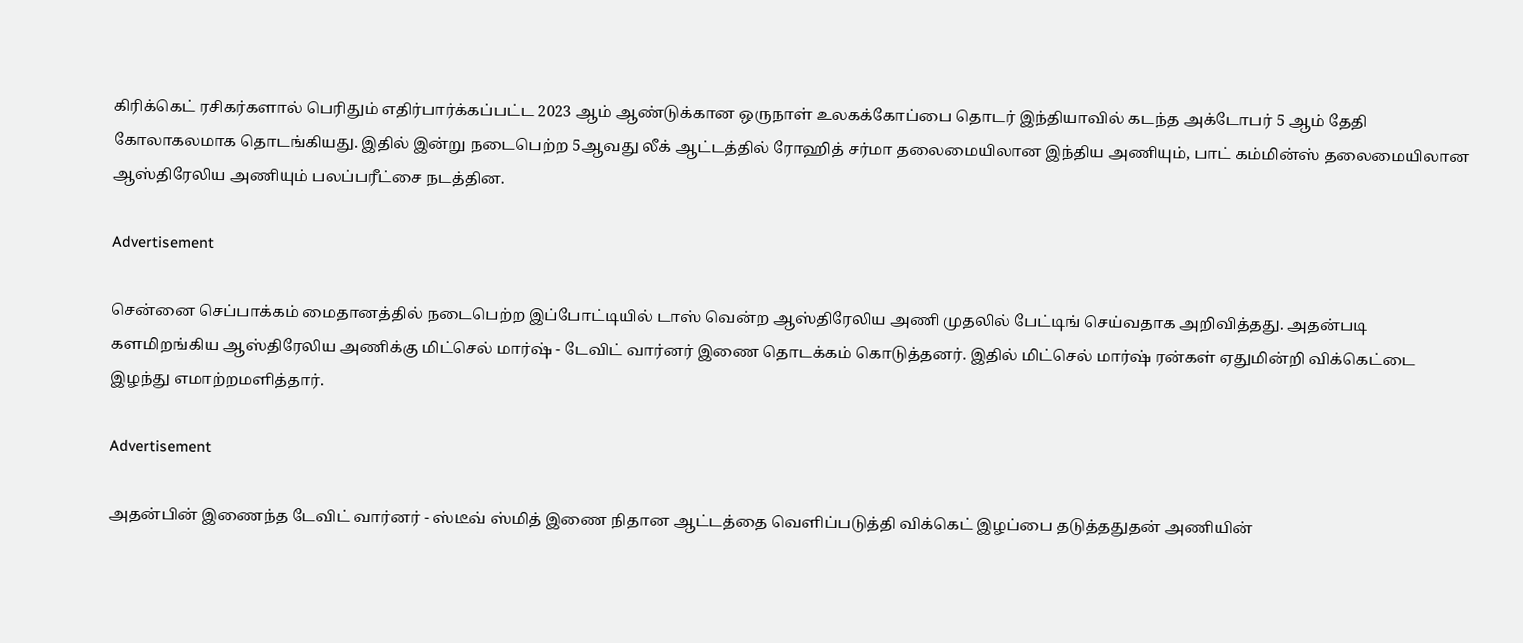கிரிக்கெட் ரசிகர்களால் பெரிதும் எதிர்பார்க்கப்பட்ட 2023 ஆம் ஆண்டுக்கான ஒருநாள் உலகக்கோப்பை தொடர் இந்தியாவில் கடந்த அக்டோபர் 5 ஆம் தேதி கோலாகலமாக தொடங்கியது. இதில் இன்று நடைபெற்ற 5ஆவது லீக் ஆட்டத்தில் ரோஹித் சர்மா தலைமையிலான இந்திய அணியும், பாட் கம்மின்ஸ் தலைமையிலான ஆஸ்திரேலிய அணியும் பலப்பரீட்சை நடத்தின.

Advertisement

சென்னை செப்பாக்கம் மைதானத்தில் நடைபெற்ற இப்போட்டியில் டாஸ் வென்ற ஆஸ்திரேலிய அணி முதலில் பேட்டிங் செய்வதாக அறிவித்தது. அதன்படி களமிறங்கிய ஆஸ்திரேலிய அணிக்கு மிட்செல் மார்ஷ் - டேவிட் வார்னர் இணை தொடக்கம் கொடுத்தனர். இதில் மிட்செல் மார்ஷ் ரன்கள் ஏதுமின்றி விக்கெட்டை இழந்து எமாற்றமளித்தார்.

Advertisement

அதன்பின் இணைந்த டேவிட் வார்னர் - ஸ்டீவ் ஸ்மித் இணை நிதான ஆட்டத்தை வெளிப்படுத்தி விக்கெட் இழப்பை தடுத்ததுதன் அணியின்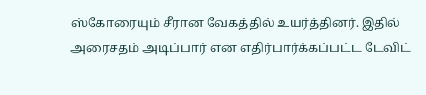ஸ்கோரையும் சீரான வேகத்தில் உயர்த்தினர். இதில் அரைசதம் அடிப்பார் என எதிர்பார்க்கப்பட்ட டேவிட்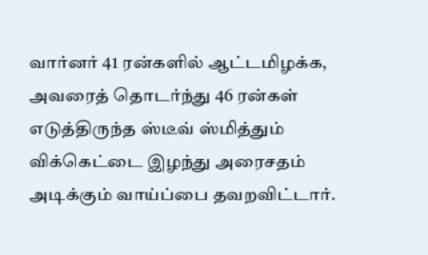வார்னர் 41 ரன்களில் ஆட்டமிழக்க, அவரைத் தொடர்ந்து 46 ரன்கள் எடுத்திருந்த ஸ்டீவ் ஸ்மித்தும் விக்கெட்டை இழந்து அரைசதம் அடிக்கும் வாய்ப்பை தவறவிட்டார்.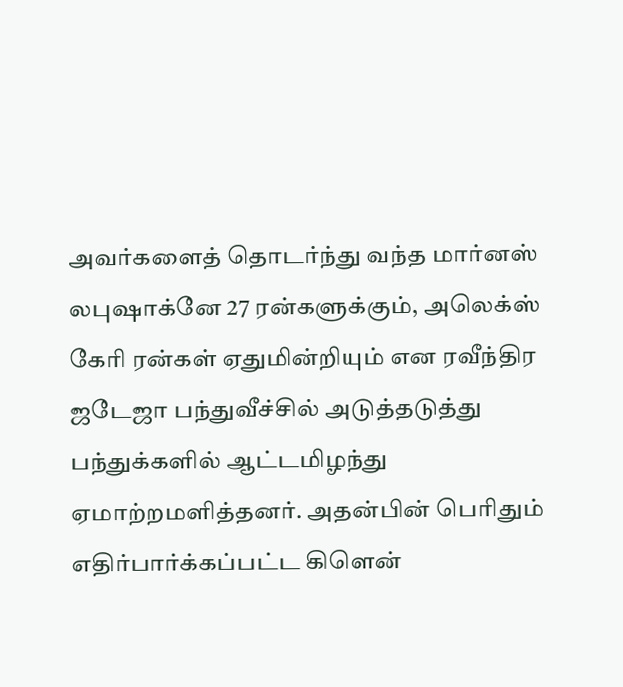அவர்களைத் தொடர்ந்து வந்த மார்னஸ் லபுஷாக்னே 27 ரன்களுக்கும், அலெக்ஸ் கேரி ரன்கள் ஏதுமின்றியும் என ரவீந்திர ஜடேஜா பந்துவீச்சில் அடுத்தடுத்து பந்துக்களில் ஆட்டமிழந்து ஏமாற்றமளித்தனர். அதன்பின் பெரிதும் எதிர்பார்க்கப்பட்ட கிளென்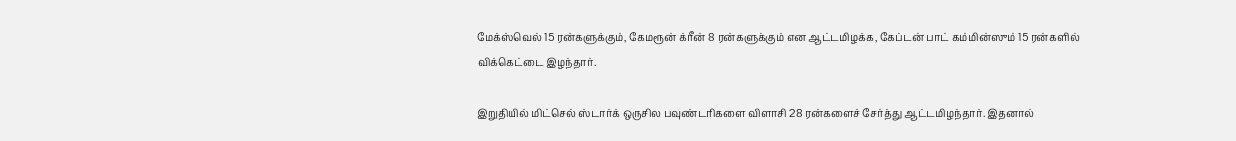மேக்ஸ்வெல் 15 ரன்களுக்கும், கேமரூன் க்ரீன் 8 ரன்களுக்கும் என ஆட்டமிழக்க, கேப்டன் பாட் கம்மின்ஸும் 15 ரன்களில் விக்கெட்டை இழந்தார்.

இறுதியில் மிட்செல் ஸ்டார்க் ஒருசில பவுண்டரிகளை விளாசி 28 ரன்களைச் சேர்த்து ஆட்டமிழந்தார். இதனால்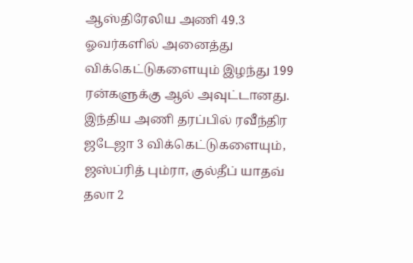ஆஸ்திரேலிய அணி 49.3 ஓவர்களில் அனைத்து விக்கெட்டுகளையும் இழந்து 199 ரன்களுக்கு ஆல் அவுட்டானது. இந்திய அணி தரப்பில் ரவீந்திர ஜடேஜா 3 விக்கெட்டுகளையும், ஜஸ்ப்ரித் பும்ரா, குல்தீப் யாதவ் தலா 2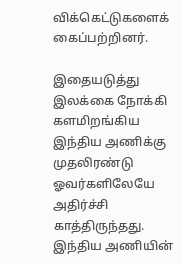விக்கெட்டுகளைக் கைப்பற்றினர்.

இதையடுத்து இலக்கை நோக்கி களமிறங்கிய இந்திய அணிக்கு முதலிரண்டு ஓவர்களிலேயே அதிர்ச்சி காத்திருந்தது. இந்திய அணியின்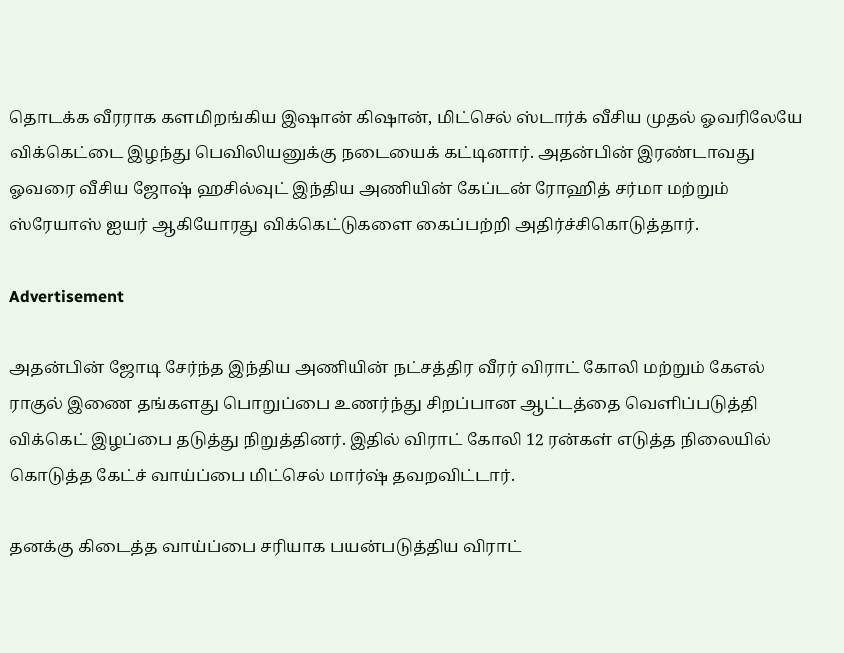தொடக்க வீரராக களமிறங்கிய இஷான் கிஷான், மிட்செல் ஸ்டார்க் வீசிய முதல் ஓவரிலேயே விக்கெட்டை இழந்து பெவிலியனுக்கு நடையைக் கட்டினார். அதன்பின் இரண்டாவது ஓவரை வீசிய ஜோஷ் ஹசில்வுட் இந்திய அணியின் கேப்டன் ரோஹித் சர்மா மற்றும் ஸ்ரேயாஸ் ஐயர் ஆகியோரது விக்கெட்டுகளை கைப்பற்றி அதிர்ச்சிகொடுத்தார்.

Advertisement

அதன்பின் ஜோடி சேர்ந்த இந்திய அணியின் நட்சத்திர வீரர் விராட் கோலி மற்றும் கேஎல் ராகுல் இணை தங்களது பொறுப்பை உணர்ந்து சிறப்பான ஆட்டத்தை வெளிப்படுத்தி விக்கெட் இழப்பை தடுத்து நிறுத்தினர். இதில் விராட் கோலி 12 ரன்கள் எடுத்த நிலையில் கொடுத்த கேட்ச் வாய்ப்பை மிட்செல் மார்ஷ் தவறவிட்டார்.

தனக்கு கிடைத்த வாய்ப்பை சரியாக பயன்படுத்திய விராட்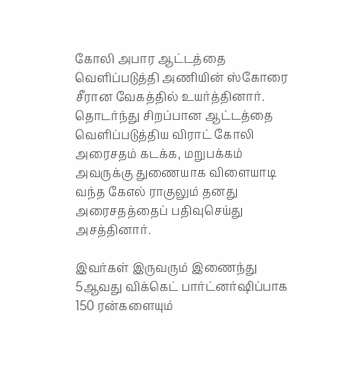கோலி அபார ஆட்டத்தை வெளிப்படுத்தி அணியின் ஸ்கோரை சீரான வேகத்தில் உயர்த்தினார். தொடர்ந்து சிறப்பான ஆட்டத்தை வெளிப்படுத்திய விராட் கோலி அரைசதம் கடக்க, மறுபக்கம் அவருக்கு துணையாக விளையாடி வந்த கேஎல் ராகுலும் தனது அரைசதத்தைப் பதிவுசெய்து அசத்தினார்.

இவர்கள் இருவரும் இணைந்து 5ஆவது விக்கெட் பார்ட்னர்ஷிப்பாக 150 ரன்களையும்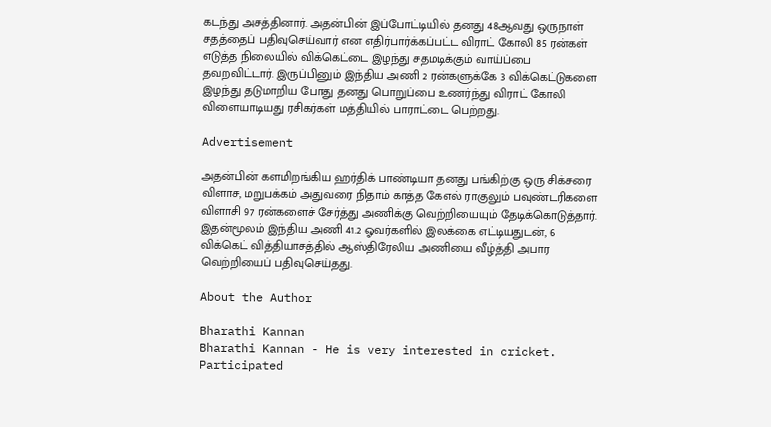கடந்து அசத்தினார். அதன்பின் இப்போட்டியில் தனது 48ஆவது ஒருநாள் சதத்தைப் பதிவுசெய்வார் என எதிர்பார்க்கப்பட்ட விராட் கோலி 85 ரன்கள் எடுத்த நிலையில் விக்கெட்டை இழந்து சதமடிக்கும் வாய்ப்பை தவறவிட்டார். இருப்பினும் இந்திய அணி 2 ரன்களுக்கே 3 விக்கெட்டுகளை இழந்து தடுமாறிய போது தனது பொறுப்பை உணர்ந்து விராட் கோலி விளையாடியது ரசிகர்கள் மத்தியில் பாராட்டை பெற்றது.

Advertisement

அதன்பின் களமிறங்கிய ஹர்திக் பாண்டியா தனது பங்கிற்கு ஒரு சிக்சரை விளாச, மறுபக்கம் அதுவரை நிதாம் காத்த கேஎல் ராகுலும் பவுண்டரிகளை விளாசி 97 ரன்களைச் சேர்த்து அணிக்கு வெற்றியையும் தேடிக்கொடுத்தார். இதன்மூலம் இந்திய அணி 41.2 ஓவர்களில் இலக்கை எட்டியதுடன், 6 விக்கெட் வித்தியாசத்தில் ஆஸ்திரேலிய அணியை வீழ்த்தி அபார வெற்றியைப் பதிவுசெய்தது.

About the Author

Bharathi Kannan
Bharathi Kannan - He is very interested in cricket. Participated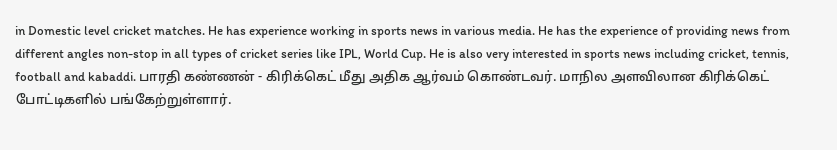in Domestic level cricket matches. He has experience working in sports news in various media. He has the experience of providing news from different angles non-stop in all types of cricket series like IPL, World Cup. He is also very interested in sports news including cricket, tennis, football and kabaddi. பாரதி கண்ணன் - கிரிக்கெட் மீது அதிக ஆர்வம் கொண்டவர். மாநில அளவிலான கிரிக்கெட் போட்டிகளில் பங்கேற்றுள்ளார்.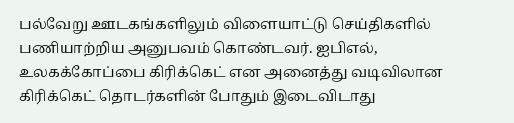பல்வேறு ஊடகங்களிலும் விளையாட்டு செய்திகளில் பணியாற்றிய அனுபவம் கொண்டவர். ஐபிஎல், உலகக்கோப்பை கிரிக்கெட் என அனைத்து வடிவிலான கிரிக்கெட் தொடர்களின் போதும் இடைவிடாது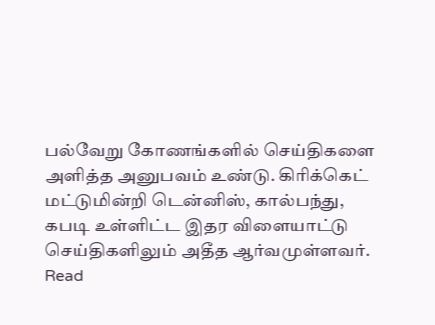பல்வேறு கோணங்களில் செய்திகளை அளித்த அனுபவம் உண்டு. கிரிக்கெட் மட்டுமின்றி டென்னிஸ், கால்பந்து, கபடி உள்ளிட்ட இதர விளையாட்டு செய்திகளிலும் அதீத ஆர்வமுள்ளவர். Read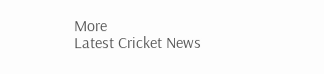More
Latest Cricket News